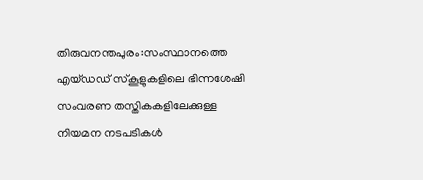തിരുവനന്തപുരം:സംസ്ഥാനത്തെ എയ്ഡഡ് സ്കൂളുകളിലെ ഭിന്നശേഷി സംവരണ തസ്തികകളിലേക്കുള്ള നിയമന നടപടികൾ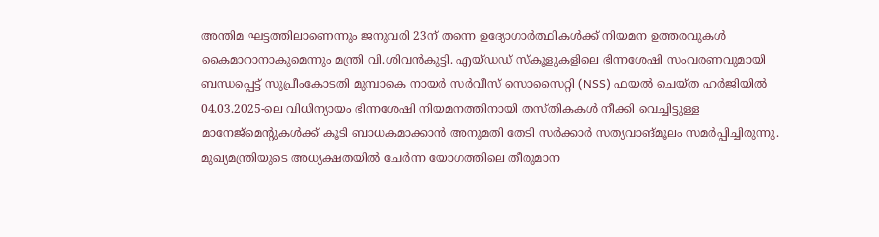അന്തിമ ഘട്ടത്തിലാണെന്നും ജനുവരി 23ന് തന്നെ ഉദ്യോഗാർത്ഥികൾക്ക് നിയമന ഉത്തരവുകൾ കൈമാറാനാകുമെന്നും മന്ത്രി വി.ശിവൻകുട്ടി. എയ്ഡഡ് സ്കൂളുകളിലെ ഭിന്നശേഷി സംവരണവുമായി ബന്ധപ്പെട്ട് സുപ്രീംകോടതി മുമ്പാകെ നായർ സർവീസ് സൊസൈറ്റി (NSS) ഫയൽ ചെയ്ത ഹർജിയിൽ 04.03.2025-ലെ വിധിന്യായം ഭിന്നശേഷി നിയമനത്തിനായി തസ്തികകൾ നീക്കി വെച്ചിട്ടുള്ള മാനേജ്മെന്റുകൾക്ക് കൂടി ബാധകമാക്കാൻ അനുമതി തേടി സർക്കാർ സത്യവാങ്മൂലം സമർപ്പിച്ചിരുന്നു. മുഖ്യമന്ത്രിയുടെ അധ്യക്ഷതയിൽ ചേർന്ന യോഗത്തിലെ തീരുമാന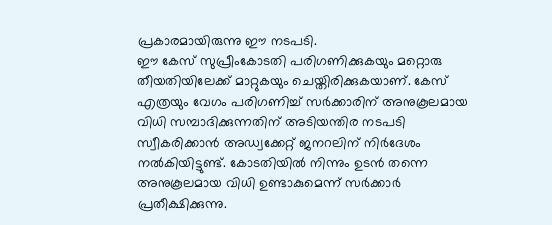പ്രകാരമായിരുന്നു ഈ നടപടി.
ഈ കേസ് സുപ്രീംകോടതി പരിഗണിക്കുകയും മറ്റൊരു തീയതിയിലേക്ക് മാറ്റുകയും ചെയ്തിരിക്കുകയാണ്. കേസ് എത്രയും വേഗം പരിഗണിച്ച് സർക്കാരിന് അനുകൂലമായ വിധി സമ്പാദിക്കുന്നതിന് അടിയന്തിര നടപടി സ്വീകരിക്കാൻ അഡ്വക്കേറ്റ് ജനറലിന് നിർദേശം നൽകിയിട്ടുണ്ട്. കോടതിയിൽ നിന്നും ഉടൻ തന്നെ അനുകൂലമായ വിധി ഉണ്ടാകുമെന്ന് സർക്കാർ പ്രതീക്ഷിക്കുന്നു.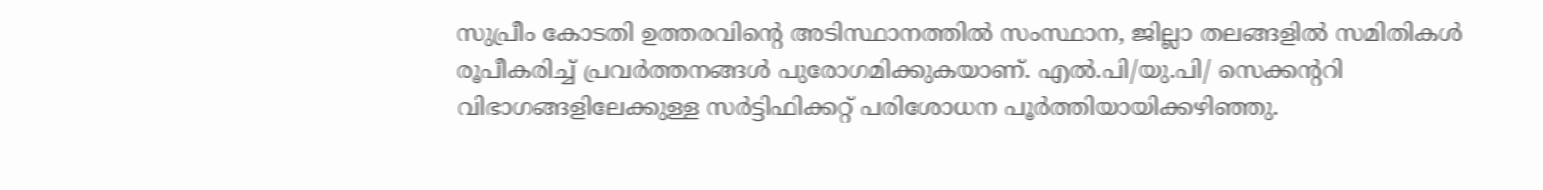സുപ്രീം കോടതി ഉത്തരവിന്റെ അടിസ്ഥാനത്തിൽ സംസ്ഥാന, ജില്ലാ തലങ്ങളിൽ സമിതികൾ രൂപീകരിച്ച് പ്രവർത്തനങ്ങൾ പുരോഗമിക്കുകയാണ്. എൽ.പി/യു.പി/ സെക്കന്ററി വിഭാഗങ്ങളിലേക്കുള്ള സർട്ടിഫിക്കറ്റ് പരിശോധന പൂർത്തിയായിക്കഴിഞ്ഞു.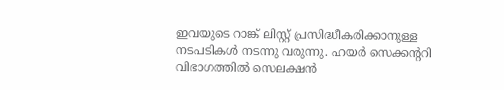ഇവയുടെ റാങ്ക് ലിസ്റ്റ് പ്രസിദ്ധീകരിക്കാനുള്ള നടപടികൾ നടന്നു വരുന്നു. ഹയർ സെക്കന്ററി വിഭാഗത്തിൽ സെലക്ഷൻ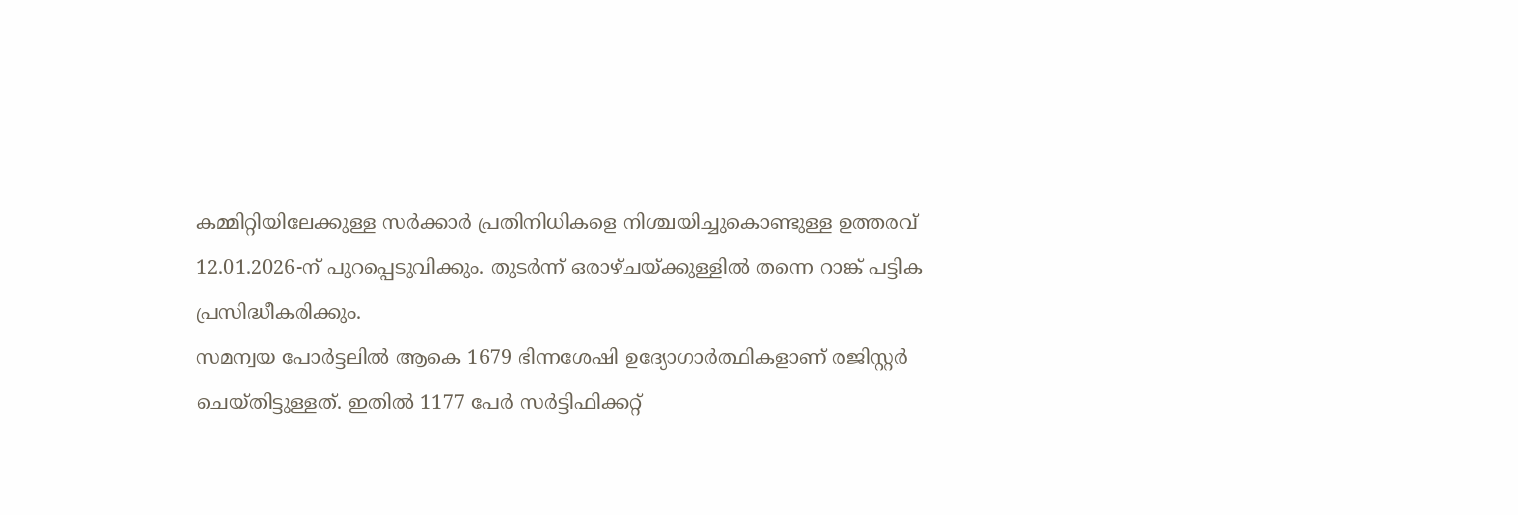കമ്മിറ്റിയിലേക്കുള്ള സർക്കാർ പ്രതിനിധികളെ നിശ്ചയിച്ചുകൊണ്ടുള്ള ഉത്തരവ് 12.01.2026-ന് പുറപ്പെടുവിക്കും. തുടർന്ന് ഒരാഴ്ചയ്ക്കുള്ളിൽ തന്നെ റാങ്ക് പട്ടിക പ്രസിദ്ധീകരിക്കും.
സമന്വയ പോർട്ടലിൽ ആകെ 1679 ഭിന്നശേഷി ഉദ്യോഗാർത്ഥികളാണ് രജിസ്റ്റർ ചെയ്തിട്ടുള്ളത്. ഇതിൽ 1177 പേർ സർട്ടിഫിക്കറ്റ്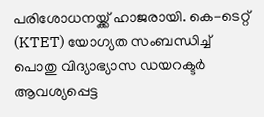പരിശോധനയ്ക്ക് ഹാജരായി. കെ-ടെറ്റ് (KTET) യോഗ്യത സംബന്ധിച്ച് പൊതു വിദ്യാഭ്യാസ ഡയറക്ടർ ആവശ്യപ്പെട്ട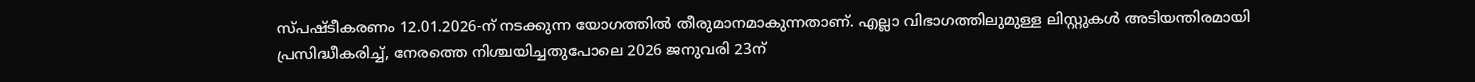സ്പഷ്ടീകരണം 12.01.2026-ന് നടക്കുന്ന യോഗത്തിൽ തീരുമാനമാകുന്നതാണ്. എല്ലാ വിഭാഗത്തിലുമുള്ള ലിസ്റ്റുകൾ അടിയന്തിരമായി പ്രസിദ്ധീകരിച്ച്, നേരത്തെ നിശ്ചയിച്ചതുപോലെ 2026 ജനുവരി 23ന്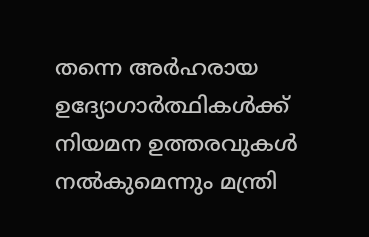തന്നെ അർഹരായ ഉദ്യോഗാർത്ഥികൾക്ക് നിയമന ഉത്തരവുകൾ നൽകുമെന്നും മന്ത്രി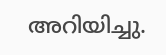അറിയിച്ചു.